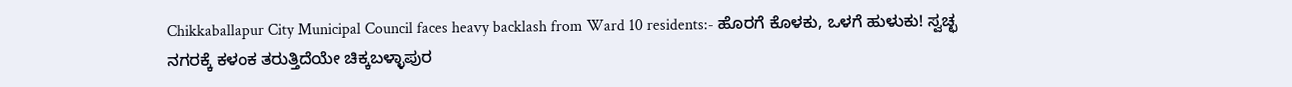Chikkaballapur City Municipal Council faces heavy backlash from Ward 10 residents:- ಹೊರಗೆ ಕೊಳಕು, ಒಳಗೆ ಹುಳುಕು! ಸ್ವಚ್ಛ ನಗರಕ್ಕೆ ಕಳಂಕ ತರುತ್ತಿದೆಯೇ ಚಿಕ್ಕಬಳ್ಳಾಪುರ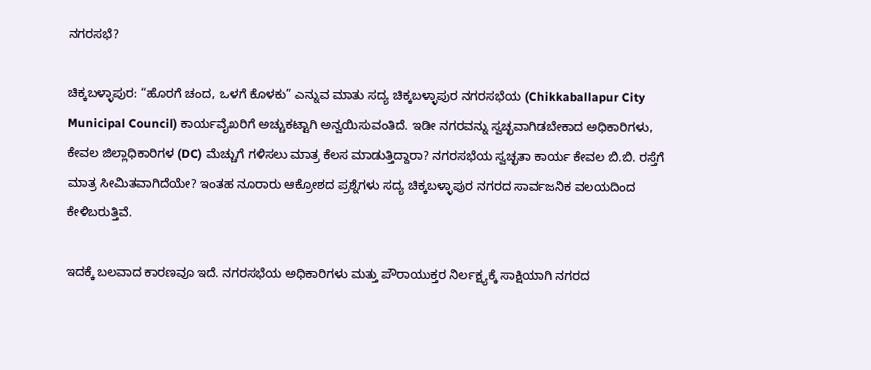ನಗರಸಭೆ?

ಚಿಕ್ಕಬಳ್ಳಾಪುರ: “ಹೊರಗೆ ಚಂದ, ಒಳಗೆ ಕೊಳಕು” ಎನ್ನುವ ಮಾತು ಸದ್ಯ ಚಿಕ್ಕಬಳ್ಳಾಪುರ ನಗರಸಭೆಯ (Chikkaballapur City Municipal Council) ಕಾರ್ಯವೈಖರಿಗೆ ಅಚ್ಚುಕಟ್ಟಾಗಿ ಅನ್ವಯಿಸುವಂತಿದೆ. ಇಡೀ ನಗರವನ್ನು ಸ್ವಚ್ಛವಾಗಿಡಬೇಕಾದ ಅಧಿಕಾರಿಗಳು, ಕೇವಲ ಜಿಲ್ಲಾಧಿಕಾರಿಗಳ (DC) ಮೆಚ್ಚುಗೆ ಗಳಿಸಲು ಮಾತ್ರ ಕೆಲಸ ಮಾಡುತ್ತಿದ್ದಾರಾ? ನಗರಸಭೆಯ ಸ್ವಚ್ಛತಾ ಕಾರ್ಯ ಕೇವಲ ಬಿ.ಬಿ. ರಸ್ತೆಗೆ ಮಾತ್ರ ಸೀಮಿತವಾಗಿದೆಯೇ? ಇಂತಹ ನೂರಾರು ಆಕ್ರೋಶದ ಪ್ರಶ್ನೆಗಳು ಸದ್ಯ ಚಿಕ್ಕಬಳ್ಳಾಪುರ ನಗರದ ಸಾರ್ವಜನಿಕ ವಲಯದಿಂದ ಕೇಳಿಬರುತ್ತಿವೆ.

ಇದಕ್ಕೆ ಬಲವಾದ ಕಾರಣವೂ ಇದೆ. ನಗರಸಭೆಯ ಅಧಿಕಾರಿಗಳು ಮತ್ತು ಪೌರಾಯುಕ್ತರ ನಿರ್ಲಕ್ಷ್ಯಕ್ಕೆ ಸಾಕ್ಷಿಯಾಗಿ ನಗರದ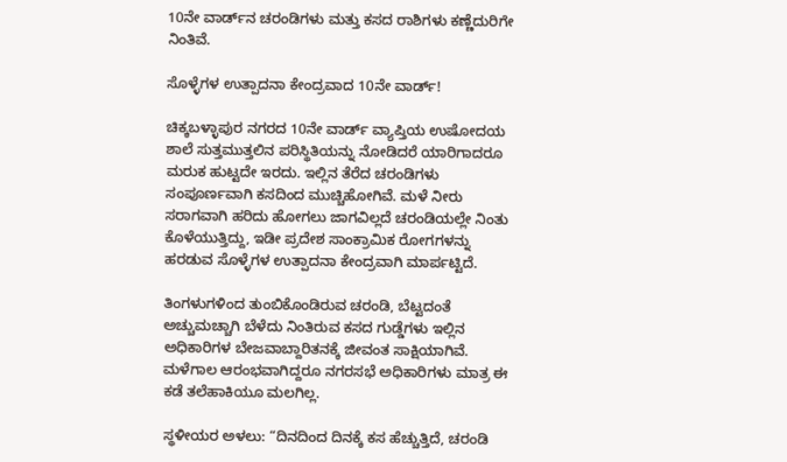10ನೇ ವಾರ್ಡ್‌ನ ಚರಂಡಿಗಳು ಮತ್ತು ಕಸದ ರಾಶಿಗಳು ಕಣ್ಣೆದುರಿಗೇ ನಿಂತಿವೆ.

ಸೊಳ್ಳೆಗಳ ಉತ್ಪಾದನಾ ಕೇಂದ್ರವಾದ 10ನೇ ವಾರ್ಡ್!

ಚಿಕ್ಕಬಳ್ಳಾಪುರ ನಗರದ 10ನೇ ವಾರ್ಡ್ ವ್ಯಾಪ್ತಿಯ ಉಷೋದಯ ಶಾಲೆ ಸುತ್ತಮುತ್ತಲಿನ ಪರಿಸ್ಥಿತಿಯನ್ನು ನೋಡಿದರೆ ಯಾರಿಗಾದರೂ ಮರುಕ ಹುಟ್ಟದೇ ಇರದು. ಇಲ್ಲಿನ ತೆರೆದ ಚರಂಡಿಗಳು ಸಂಪೂರ್ಣವಾಗಿ ಕಸದಿಂದ ಮುಚ್ಚಿಹೋಗಿವೆ. ಮಳೆ ನೀರು ಸರಾಗವಾಗಿ ಹರಿದು ಹೋಗಲು ಜಾಗವಿಲ್ಲದೆ ಚರಂಡಿಯಲ್ಲೇ ನಿಂತು ಕೊಳೆಯುತ್ತಿದ್ದು, ಇಡೀ ಪ್ರದೇಶ ಸಾಂಕ್ರಾಮಿಕ ರೋಗಗಳನ್ನು ಹರಡುವ ಸೊಳ್ಳೆಗಳ ಉತ್ಪಾದನಾ ಕೇಂದ್ರವಾಗಿ ಮಾರ್ಪಟ್ಟಿದೆ.

ತಿಂಗಳುಗಳಿಂದ ತುಂಬಿಕೊಂಡಿರುವ ಚರಂಡಿ, ಬೆಟ್ಟದಂತೆ ಅಚ್ಚುಮಚ್ಚಾಗಿ ಬೆಳೆದು ನಿಂತಿರುವ ಕಸದ ಗುಡ್ಡೆಗಳು ಇಲ್ಲಿನ ಅಧಿಕಾರಿಗಳ ಬೇಜವಾಬ್ದಾರಿತನಕ್ಕೆ ಜೀವಂತ ಸಾಕ್ಷಿಯಾಗಿವೆ. ಮಳೆಗಾಲ ಆರಂಭವಾಗಿದ್ದರೂ ನಗರಸಭೆ ಅಧಿಕಾರಿಗಳು ಮಾತ್ರ ಈ ಕಡೆ ತಲೆಹಾಕಿಯೂ ಮಲಗಿಲ್ಲ.

ಸ್ಥಳೀಯರ ಅಳಲು: “ದಿನದಿಂದ ದಿನಕ್ಕೆ ಕಸ ಹೆಚ್ಚುತ್ತಿದೆ, ಚರಂಡಿ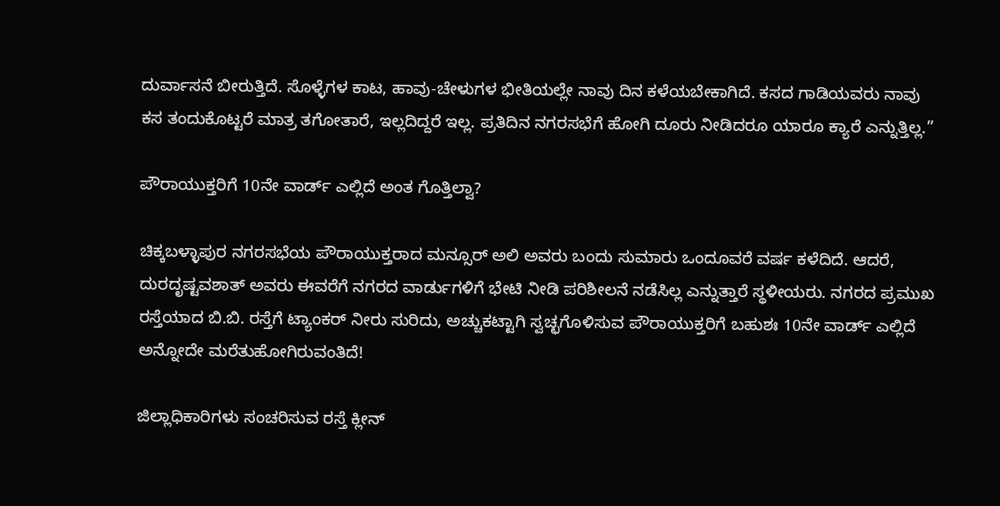ದುರ್ವಾಸನೆ ಬೀರುತ್ತಿದೆ. ಸೊಳ್ಳೆಗಳ ಕಾಟ, ಹಾವು-ಚೇಳುಗಳ ಭೀತಿಯಲ್ಲೇ ನಾವು ದಿನ ಕಳೆಯಬೇಕಾಗಿದೆ. ಕಸದ ಗಾಡಿಯವರು ನಾವು ಕಸ ತಂದುಕೊಟ್ಟರೆ ಮಾತ್ರ ತಗೋತಾರೆ, ಇಲ್ಲದಿದ್ದರೆ ಇಲ್ಲ. ಪ್ರತಿದಿನ ನಗರಸಭೆಗೆ ಹೋಗಿ ದೂರು ನೀಡಿದರೂ ಯಾರೂ ಕ್ಯಾರೆ ಎನ್ನುತ್ತಿಲ್ಲ.”

ಪೌರಾಯುಕ್ತರಿಗೆ 10ನೇ ವಾರ್ಡ್ ಎಲ್ಲಿದೆ ಅಂತ ಗೊತ್ತಿಲ್ವಾ?

ಚಿಕ್ಕಬಳ್ಳಾಪುರ ನಗರಸಭೆಯ ಪೌರಾಯುಕ್ತರಾದ ಮನ್ಸೂರ್ ಅಲಿ ಅವರು ಬಂದು ಸುಮಾರು ಒಂದೂವರೆ ವರ್ಷ ಕಳೆದಿದೆ. ಆದರೆ, ದುರದೃಷ್ಟವಶಾತ್ ಅವರು ಈವರೆಗೆ ನಗರದ ವಾರ್ಡುಗಳಿಗೆ ಭೇಟಿ ನೀಡಿ ಪರಿಶೀಲನೆ ನಡೆಸಿಲ್ಲ ಎನ್ನುತ್ತಾರೆ ಸ್ಥಳೀಯರು. ನಗರದ ಪ್ರಮುಖ ರಸ್ತೆಯಾದ ಬಿ.ಬಿ. ರಸ್ತೆಗೆ ಟ್ಯಾಂಕರ್ ನೀರು ಸುರಿದು, ಅಚ್ಚುಕಟ್ಟಾಗಿ ಸ್ವಚ್ಛಗೊಳಿಸುವ ಪೌರಾಯುಕ್ತರಿಗೆ ಬಹುಶಃ 10ನೇ ವಾರ್ಡ್ ಎಲ್ಲಿದೆ ಅನ್ನೋದೇ ಮರೆತುಹೋಗಿರುವಂತಿದೆ!

ಜಿಲ್ಲಾಧಿಕಾರಿಗಳು ಸಂಚರಿಸುವ ರಸ್ತೆ ಕ್ಲೀನ್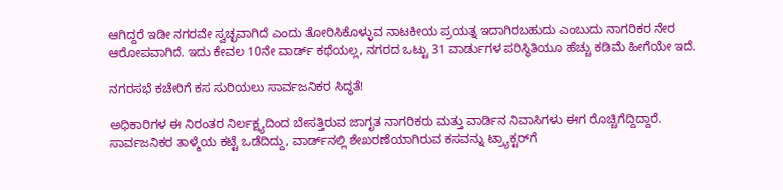ಆಗಿದ್ದರೆ ಇಡೀ ನಗರವೇ ಸ್ವಚ್ಛವಾಗಿದೆ ಎಂದು ತೋರಿಸಿಕೊಳ್ಳುವ ನಾಟಕೀಯ ಪ್ರಯತ್ನ ಇದಾಗಿರಬಹುದು ಎಂಬುದು ನಾಗರಿಕರ ನೇರ ಆರೋಪವಾಗಿದೆ. ಇದು ಕೇವಲ 10ನೇ ವಾರ್ಡ್ ಕಥೆಯಲ್ಲ, ನಗರದ ಒಟ್ಟು 31 ವಾರ್ಡುಗಳ ಪರಿಸ್ಥಿತಿಯೂ ಹೆಚ್ಚು ಕಡಿಮೆ ಹೀಗೆಯೇ ಇದೆ.

ನಗರಸಭೆ ಕಚೇರಿಗೆ ಕಸ ಸುರಿಯಲು ಸಾರ್ವಜನಿಕರ ಸಿದ್ಧತೆ!

ಅಧಿಕಾರಿಗಳ ಈ ನಿರಂತರ ನಿರ್ಲಕ್ಷ್ಯದಿಂದ ಬೇಸತ್ತಿರುವ ಜಾಗೃತ ನಾಗರಿಕರು ಮತ್ತು ವಾರ್ಡಿನ ನಿವಾಸಿಗಳು ಈಗ ರೊಚ್ಚಿಗೆದ್ದಿದ್ದಾರೆ. ಸಾರ್ವಜನಿಕರ ತಾಳ್ಮೆಯ ಕಟ್ಟೆ ಒಡೆದಿದ್ದು, ವಾರ್ಡ್‌ನಲ್ಲಿ ಶೇಖರಣೆಯಾಗಿರುವ ಕಸವನ್ನು ಟ್ರ್ಯಾಕ್ಟರ್‌ಗೆ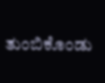ತುಂಬಿಕೊಂಡು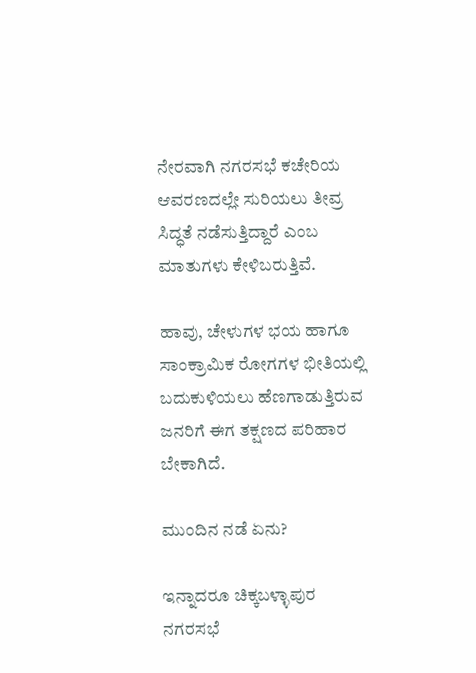ನೇರವಾಗಿ ನಗರಸಭೆ ಕಚೇರಿಯ ಆವರಣದಲ್ಲೇ ಸುರಿಯಲು ತೀವ್ರ ಸಿದ್ಧತೆ ನಡೆಸುತ್ತಿದ್ದಾರೆ ಎಂಬ ಮಾತುಗಳು ಕೇಳಿಬರುತ್ತಿವೆ.

ಹಾವು, ಚೇಳುಗಳ ಭಯ ಹಾಗೂ ಸಾಂಕ್ರಾಮಿಕ ರೋಗಗಳ ಭೀತಿಯಲ್ಲಿ ಬದುಕುಳಿಯಲು ಹೆಣಗಾಡುತ್ತಿರುವ ಜನರಿಗೆ ಈಗ ತಕ್ಷಣದ ಪರಿಹಾರ ಬೇಕಾಗಿದೆ.

ಮುಂದಿನ ನಡೆ ಏನು?

ಇನ್ನಾದರೂ ಚಿಕ್ಕಬಳ್ಳಾಪುರ ನಗರಸಭೆ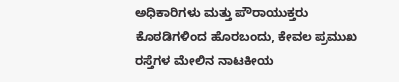ಅಧಿಕಾರಿಗಳು ಮತ್ತು ಪೌರಾಯುಕ್ತರು ಕೊಠಡಿಗಳಿಂದ ಹೊರಬಂದು, ಕೇವಲ ಪ್ರಮುಖ ರಸ್ತೆಗಳ ಮೇಲಿನ ನಾಟಕೀಯ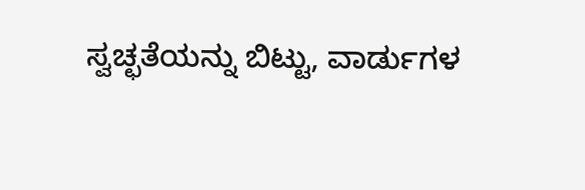ಸ್ವಚ್ಛತೆಯನ್ನು ಬಿಟ್ಟು, ವಾರ್ಡುಗಳ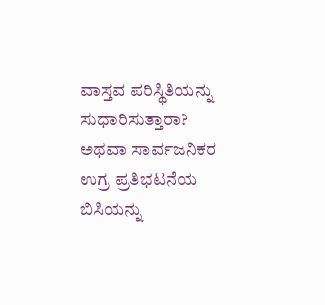ವಾಸ್ತವ ಪರಿಸ್ಥಿತಿಯನ್ನು ಸುಧಾರಿಸುತ್ತಾರಾ? ಅಥವಾ ಸಾರ್ವಜನಿಕರ ಉಗ್ರ ಪ್ರತಿಭಟನೆಯ ಬಿಸಿಯನ್ನು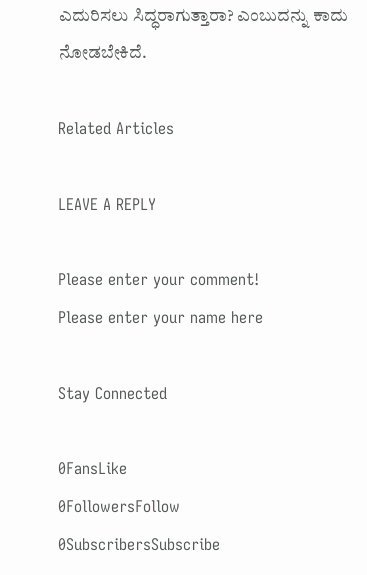ಎದುರಿಸಲು ಸಿದ್ಧರಾಗುತ್ತಾರಾ? ಎಂಬುದನ್ನು ಕಾದು ನೋಡಬೇಕಿದೆ.

Related Articles

LEAVE A REPLY

Please enter your comment!
Please enter your name here

Stay Connected

0FansLike
0FollowersFollow
0SubscribersSubscribe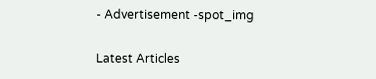- Advertisement -spot_img

Latest Articles